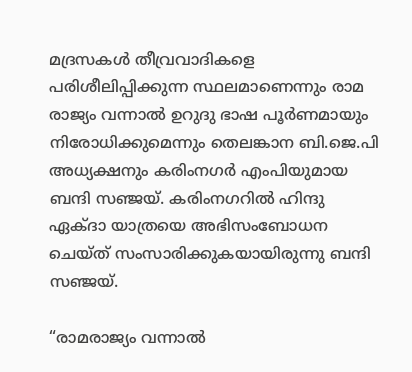മദ്രസകൾ തീവ്രവാദികളെ പരിശീലിപ്പിക്കുന്ന സ്ഥലമാണെന്നും രാമ രാജ്യം വന്നാൽ ഉറുദു ഭാഷ പൂർണമായും നിരോധിക്കുമെന്നും തെലങ്കാന ബി.ജെ.പി അധ്യക്ഷനും കരിംനഗര്‍ എംപിയുമായ ബന്ദി സഞ്ജയ്. കരിംനഗറില്‍ ഹിന്ദു ഏക്ദാ യാത്രയെ അഭിസംബോധന ചെയ്ത് സംസാരിക്കുകയായിരുന്നു ബന്ദി സഞ്ജയ്.

“രാമരാജ്യം വന്നാല്‍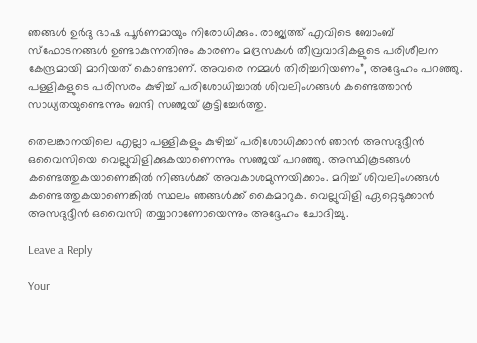ഞങ്ങള്‍ ഉര്‍ദു ഭാഷ പൂര്‍ണമായും നിരോധിക്കും. രാജ്യത്ത് എവിടെ ബോംബ് സ്‌ഫോടനങ്ങള്‍ ഉണ്ടാകുന്നതിനും കാരണം മദ്രസകള്‍ തീവ്രവാദികളുടെ പരിശീലന കേന്ദ്രമായി മാറിയത് കൊണ്ടാണ്. അവരെ നമ്മള്‍ തിരിച്ചറിയണം”, അദ്ദേഹം പറഞ്ഞു. പള്ളികളുടെ പരിസരം കുഴിച്ച് പരിശോധിച്ചാല്‍ ശിവലിംഗങ്ങള്‍ കണ്ടെത്താന്‍ സാധ്യതയുണ്ടെന്നും ബന്ദി സഞ്ജയ് കൂട്ടിച്ചേര്‍ത്തു.

തെലങ്കാനയിലെ എല്ലാ പള്ളികളും കുഴിച്ച് പരിശോധിക്കാന്‍ ഞാന്‍ അസദുദ്ദീന്‍ ഒവൈസിയെ വെല്ലുവിളിക്കുകയാണെന്നും സഞ്ജയ് പറഞ്ഞു. അസ്ഥികൂടങ്ങള്‍ കണ്ടെത്തുകയാണെങ്കില്‍ നിങ്ങള്‍ക്ക് അവകാശമുന്നയിക്കാം. മറിച്ച് ശിവലിംഗങ്ങള്‍ കണ്ടെത്തുകയാണെങ്കില്‍ സ്ഥലം ഞങ്ങള്‍ക്ക് കൈമാറുക. വെല്ലുവിളി ഏറ്റെടുക്കാന്‍ അസദുദ്ദീന്‍ ഒവൈസി തയ്യാറാണോയെന്നും അദ്ദേഹം ചോദിച്ചു.

Leave a Reply

Your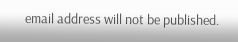email address will not be published.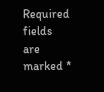Required fields are marked *